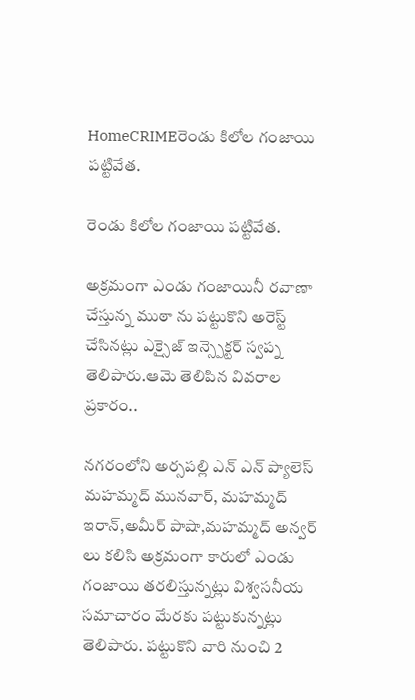HomeCRIMEరెండు కిలోల గంజాయి పట్టివేత.

రెండు కిలోల గంజాయి పట్టివేత.

అక్రమంగా ఎండు గంజాయినీ రవాణా చేస్తున్న ముఠా ను పట్టుకొని అరెస్ట్ చేసినట్లు ఎక్సైజ్ ఇన్స్పెక్టర్ స్వప్న తెలిపారు.ఆమె తెలిపిన వివరాల ప్రకారం..

నగరంలోని అర్సపల్లి ఎన్ ఎన్ ప్యాలెస్ మహమ్మద్ మునవార్, మహమ్మద్ ఇరాన్,అమీర్ పాషా,మహమ్మద్ అన్వర్ లు కలిసి అక్రమంగా కారులో ఎండు గంజాయి తరలిస్తున్నట్లు విశ్వసనీయ సమాచారం మేరకు పట్టుకున్నట్లు తెలిపారు. పట్టుకొని వారి నుంచి 2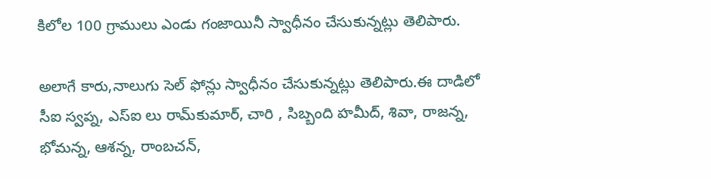కిలోల 100 గ్రాములు ఎండు గంజాయినీ స్వాధీనం చేసుకున్నట్లు తెలిపారు.

అలాగే కారు,నాలుగు సెల్ ఫోన్లు స్వాధీనం చేసుకున్నట్లు తెలిపారు.ఈ దాడిలో సీఐ స్వప్న, ఎస్‌ఐ లు రామ్‌కుమార్, చారి , సిబ్బంది హమీద్, శివా, రాజన్న, భోమన్న, ఆశన్న, రాంబచన్,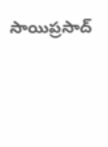సాయిప్రసాద్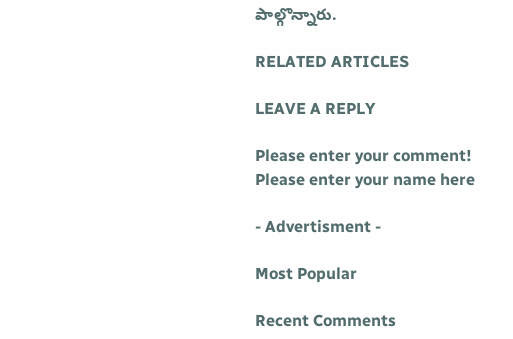పాల్గొన్నారు.

RELATED ARTICLES

LEAVE A REPLY

Please enter your comment!
Please enter your name here

- Advertisment -

Most Popular

Recent Comments